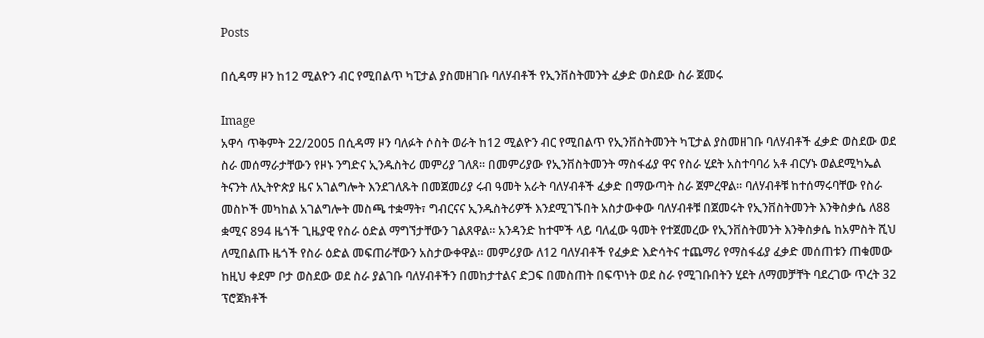Posts

በሲዳማ ዞን ከ12 ሚልዮን ብር የሚበልጥ ካፒታል ያስመዘገቡ ባለሃብቶች የኢንቨስትመንት ፈቃድ ወስደው ስራ ጀመሩ

Image
አዋሳ ጥቅምት 22/2005 በሲዳማ ዞን ባለፉት ሶስት ወራት ከ12 ሚልዮን ብር የሚበልጥ የኢንቨስትመንት ካፒታል ያስመዘገቡ ባለሃብቶች ፈቃድ ወስደው ወደ ስራ መሰማራታቸውን የዞኑ ንግድና ኢንዱስትሪ መምሪያ ገለጸ፡፡ በመምሪያው የኢንቨስትመንት ማስፋፊያ ዋና የስራ ሂደት አስተባባሪ አቶ ብርሃኑ ወልደሚካኤል ትናንት ለኢትዮጵያ ዜና አገልግሎት እንደገለጹት በመጀመሪያ ሩብ ዓመት አራት ባለሃብቶች ፈቃድ በማውጣት ስራ ጀምረዋል፡፡ ባለሃብቶቹ ከተሰማሩባቸው የስራ መስኮች መካከል አገልግሎት መስጫ ተቋማት፣ ግብርናና ኢንዱስትሪዎች እንደሚገኙበት አስታውቀው ባለሃብቶቹ በጀመሩት የኢንቨስትመንት እንቅስቃሴ ለ88 ቋሚና 894 ዜጎች ጊዜያዊ የስራ ዕድል ማግኘታቸውን ገልጸዋል። አንዳንድ ከተሞች ላይ ባለፈው ዓመት የተጀመረው የኢንቨስትመንት እንቅስቃሴ ከአምስት ሺህ ለሚበልጡ ዜጎች የስራ ዕድል መፍጠራቸውን አስታውቀዋል፡፡ መምሪያው ለ12 ባለሃብቶች የፈቃድ እድሳትና ተጨማሪ የማስፋፊያ ፈቃድ መሰጠቱን ጠቁመው ከዚህ ቀደም ቦታ ወስደው ወደ ስራ ያልገቡ ባለሃብቶችን በመከታተልና ድጋፍ በመስጠት በፍጥነት ወደ ስራ የሚገቡበትን ሂደት ለማመቻቸት ባደረገው ጥረት 32 ፕሮጀክቶች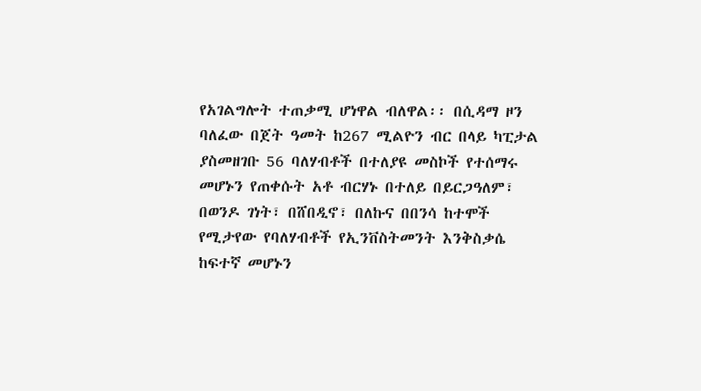የአገልግሎት ተጠቃሚ ሆነዋል ብለዋል፡፡ በሲዳማ ዞን ባለፈው በጀት ዓመት ከ267 ሚልዮን ብር በላይ ካፒታል ያስመዘገቡ 56 ባለሃብቶች በተለያዩ መስኮች የተሰማሩ መሆኑን የጠቀሱት አቶ ብርሃኑ በተለይ በይርጋዓለም፣ በወንዶ ገነት፣ በሸበዲኖ፣ በለኩና በበንሳ ከተሞች የሚታየው የባለሃብቶች የኢንቨስትመንት እንቅስቃሴ ከፍተኛ መሆኑን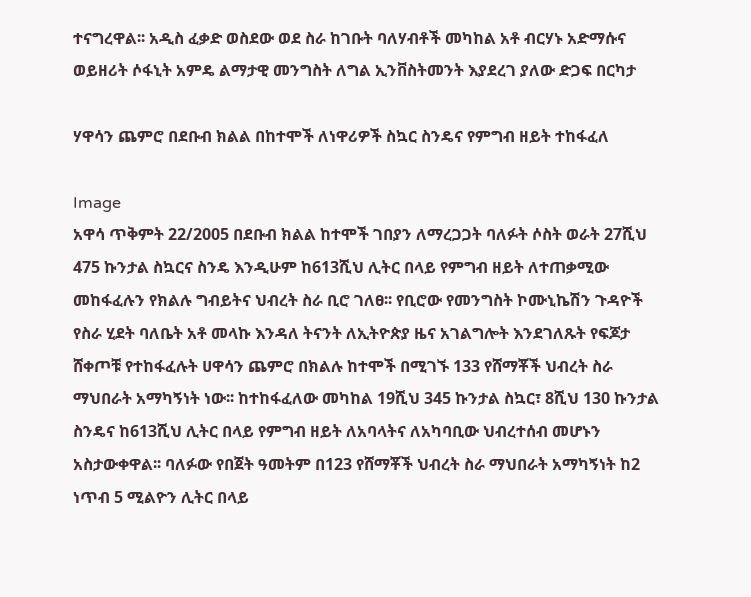ተናግረዋል፡፡ አዲስ ፈቃድ ወስደው ወደ ስራ ከገቡት ባለሃብቶች መካከል አቶ ብርሃኑ አድማሱና ወይዘሪት ሶፋኒት አምዴ ልማታዊ መንግስት ለግል ኢንቨስትመንት እያደረገ ያለው ድጋፍ በርካታ

ሃዋሳን ጨምሮ በደቡብ ክልል በከተሞች ለነዋሪዎች ስኳር ስንዴና የምግብ ዘይት ተከፋፈለ

Image
አዋሳ ጥቅምት 22/2005 በደቡብ ክልል ከተሞች ገበያን ለማረጋጋት ባለፉት ሶስት ወራት 27ሺህ 475 ኩንታል ስኳርና ስንዴ እንዲሁም ከ613ሺህ ሊትር በላይ የምግብ ዘይት ለተጠቃሚው መከፋፈሉን የክልሉ ግብይትና ህብረት ስራ ቢሮ ገለፀ፡፡ የቢሮው የመንግስት ኮሙኒኬሽን ጉዳዮች የስራ ሂደት ባለቤት አቶ መላኩ እንዳለ ትናንት ለኢትዮጵያ ዜና አገልግሎት እንደገለጹት የፍጆታ ሸቀጦቹ የተከፋፈሉት ሀዋሳን ጨምሮ በክልሉ ከተሞች በሚገኙ 133 የሸማቾች ህብረት ስራ ማህበራት አማካኝነት ነው፡፡ ከተከፋፈለው መካከል 19ሺህ 345 ኩንታል ስኳር፣ 8ሺህ 130 ኩንታል ስንዴና ከ613ሺህ ሊትር በላይ የምግብ ዘይት ለአባላትና ለአካባቢው ህብረተሰብ መሆኑን አስታውቀዋል፡፡ ባለፉው የበጀት ዓመትም በ123 የሸማቾች ህብረት ስራ ማህበራት አማካኝነት ከ2 ነጥብ 5 ሚልዮን ሊትር በላይ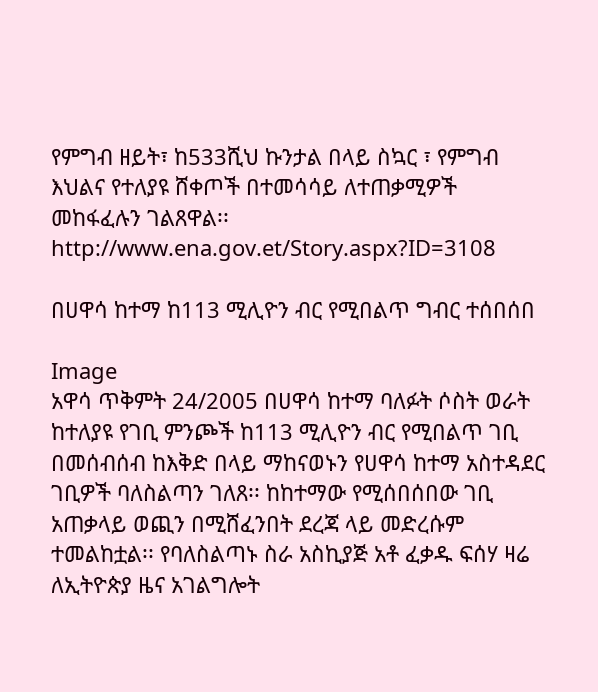የምግብ ዘይት፣ ከ533ሺህ ኩንታል በላይ ስኳር ፣ የምግብ እህልና የተለያዩ ሸቀጦች በተመሳሳይ ለተጠቃሚዎች መከፋፈሉን ገልጸዋል፡፡ http://www.ena.gov.et/Story.aspx?ID=3108

በሀዋሳ ከተማ ከ113 ሚሊዮን ብር የሚበልጥ ግብር ተሰበሰበ

Image
አዋሳ ጥቅምት 24/2005 በሀዋሳ ከተማ ባለፉት ሶስት ወራት ከተለያዩ የገቢ ምንጮች ከ113 ሚሊዮን ብር የሚበልጥ ገቢ በመሰብሰብ ከእቅድ በላይ ማከናወኑን የሀዋሳ ከተማ አስተዳደር ገቢዎች ባለስልጣን ገለጸ፡፡ ከከተማው የሚሰበሰበው ገቢ አጠቃላይ ወጪን በሚሸፈንበት ደረጃ ላይ መድረሱም ተመልከቷል፡፡ የባለስልጣኑ ስራ አስኪያጅ አቶ ፈቃዱ ፍሰሃ ዛሬ ለኢትዮጵያ ዜና አገልግሎት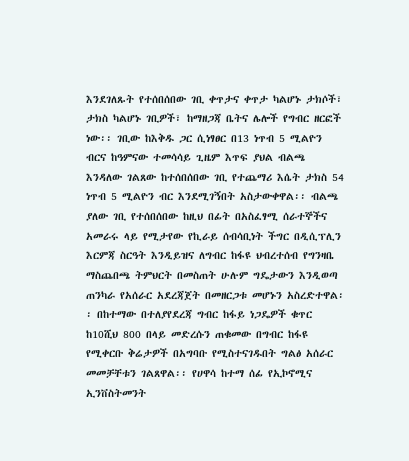እንደገለጹት የተሰበሰበው ገቢ ቀጥታና ቀጥታ ካልሆኑ ታክሶች፣ ታክስ ካልሆኑ ገቢዎች፣ ከማዘጋጃ ቤትና ሌሎች የግብር ዘርፎች ነው፡፡ ገቢው ከእቅዱ ጋር ሲነፃፀር በ13 ነጥብ 5 ሚልዮን ብርና ከዓምናው ተመሳሳይ ጊዜም እጥፍ ያህል ብልጫ እንዳለው ገልጸው ከተሰበሰበው ገቢ የተጨማሪ እሴት ታክስ 54 ነጥብ 5 ሚልዮን ብር እንደሚገኝበት አስታውቀዋል፡፡ ብልጫ ያለው ገቢ የተሰበሰበው ከዚህ በፊት በአስፈፃሚ ሰራተኞችና አመራሩ ላይ የሚታየው የኪራይ ሰብሳቢነት ችግር በዲሲፕሊን እርምጃ ስርዓት እንዲይዝና ለግብር ከፋዩ ህብረተሰብ የግንዛቤ ማስጨበጫ ትምህርት በመስጠት ሁሉም ግዴታውን እንዲወጣ ጠንካራ የአሰራር አደረጃጀት በመዘርጋቱ መሆኑን አስረድተዋል፡፡ በከተማው በተለያየደረጃ ግብር ከፋይ ነጋዴዎች ቁጥር ከ10ሺህ 800 በላይ መድረሱን ጠቁመው በግብር ከፋዩ የሚቀርቡ ቅሬታዎች በአግባቡ የሚስተናገዱበት ግልፅ አሰራር መመቻቸቱን ገልጸዋል፡፡ የሀዋሳ ከተማ ሰፊ የኢኮኖሚና ኢንቨስትመንት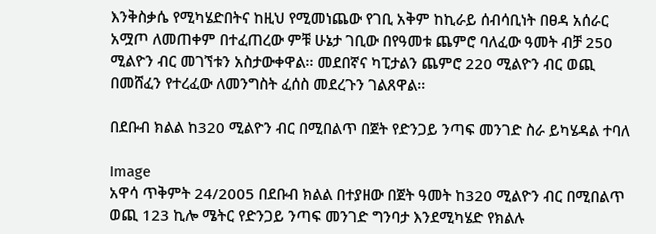እንቅስቃሴ የሚካሄድበትና ከዚህ የሚመነጨው የገቢ አቅም ከኪራይ ሰብሳቢነት በፀዳ አሰራር አሟጦ ለመጠቀም በተፈጠረው ምቹ ሁኔታ ገቢው በየዓመቱ ጨምሮ ባለፈው ዓመት ብቻ 250 ሚልዮን ብር መገኘቱን አስታውቀዋል፡፡ መደበኛና ካፒታልን ጨምሮ 220 ሚልዮን ብር ወጪ በመሸፈን የተረፈው ለመንግስት ፈሰስ መደረጉን ገልጸዋል፡፡

በደቡብ ክልል ከ320 ሚልዮን ብር በሚበልጥ በጀት የድንጋይ ንጣፍ መንገድ ስራ ይካሄዳል ተባለ

Image
አዋሳ ጥቅምት 24/2005 በደቡብ ክልል በተያዘው በጀት ዓመት ከ320 ሚልዮን ብር በሚበልጥ ወጪ 123 ኪሎ ሜትር የድንጋይ ንጣፍ መንገድ ግንባታ እንደሚካሄድ የክልሉ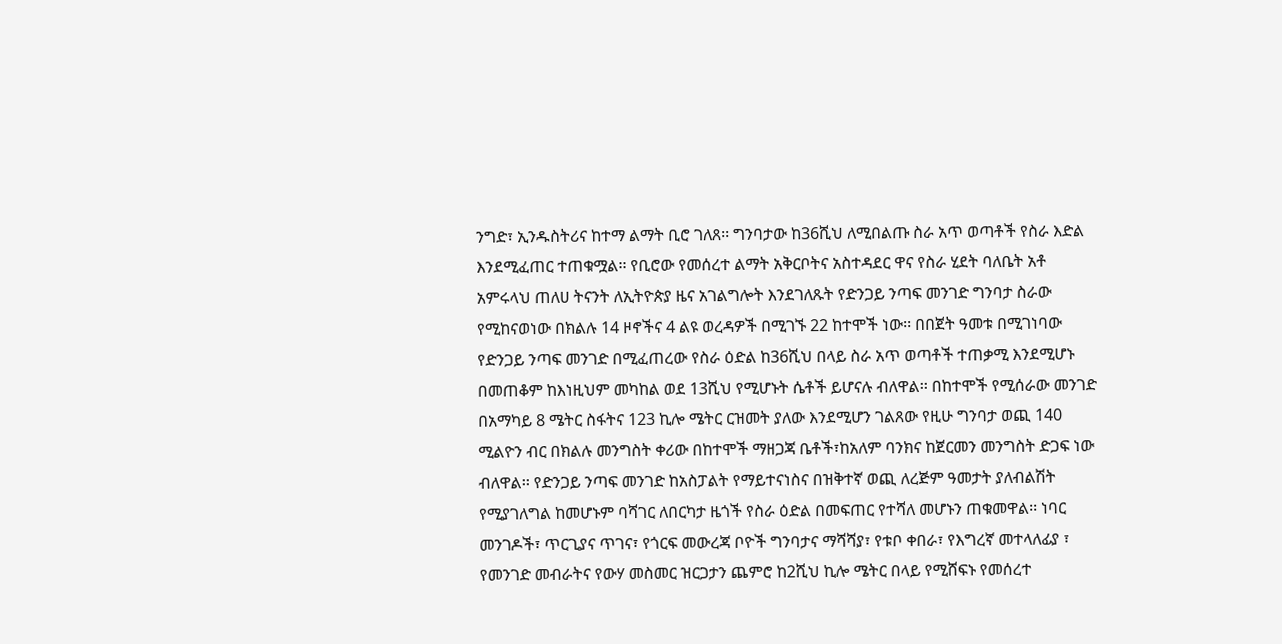ንግድ፣ ኢንዱስትሪና ከተማ ልማት ቢሮ ገለጸ፡፡ ግንባታው ከ36ሺህ ለሚበልጡ ስራ አጥ ወጣቶች የስራ እድል እንደሚፈጠር ተጠቁሟል፡፡ የቢሮው የመሰረተ ልማት አቅርቦትና አስተዳደር ዋና የስራ ሂደት ባለቤት አቶ አምሩላህ ጠለሀ ትናንት ለኢትዮጵያ ዜና አገልግሎት እንደገለጹት የድንጋይ ንጣፍ መንገድ ግንባታ ስራው የሚከናወነው በክልሉ 14 ዞኖችና 4 ልዩ ወረዳዎች በሚገኙ 22 ከተሞች ነው፡፡ በበጀት ዓመቱ በሚገነባው የድንጋይ ንጣፍ መንገድ በሚፈጠረው የስራ ዕድል ከ36ሺህ በላይ ስራ አጥ ወጣቶች ተጠቃሚ እንደሚሆኑ በመጠቆም ከእነዚህም መካከል ወደ 13ሺህ የሚሆኑት ሴቶች ይሆናሉ ብለዋል፡፡ በከተሞች የሚሰራው መንገድ በአማካይ 8 ሜትር ስፋትና 123 ኪሎ ሜትር ርዝመት ያለው እንደሚሆን ገልጸው የዚሁ ግንባታ ወጪ 140 ሚልዮን ብር በክልሉ መንግስት ቀሪው በከተሞች ማዘጋጃ ቤቶች፣ከአለም ባንክና ከጀርመን መንግስት ድጋፍ ነው ብለዋል፡፡ የድንጋይ ንጣፍ መንገድ ከአስፓልት የማይተናነስና በዝቅተኛ ወጪ ለረጅም ዓመታት ያለብልሽት የሚያገለግል ከመሆኑም ባሻገር ለበርካታ ዜጎች የስራ ዕድል በመፍጠር የተሻለ መሆኑን ጠቁመዋል፡፡ ነባር መንገዶች፣ ጥርጊያና ጥገና፣ የጎርፍ መውረጃ ቦዮች ግንባታና ማሻሻያ፣ የቱቦ ቀበራ፣ የእግረኛ መተላለፊያ ፣ የመንገድ መብራትና የውሃ መስመር ዝርጋታን ጨምሮ ከ2ሺህ ኪሎ ሜትር በላይ የሚሸፍኑ የመሰረተ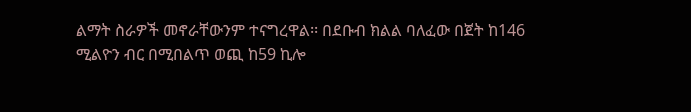ልማት ስራዎች መኖራቸውንም ተናግረዋል፡፡ በደቡብ ክልል ባለፈው በጀት ከ146 ሚልዮን ብር በሚበልጥ ወጪ ከ59 ኪሎ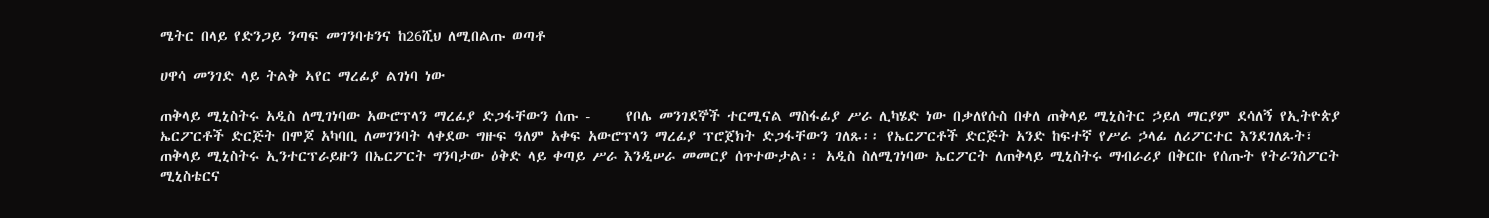ሜትር በላይ የድንጋይ ንጣፍ መገንባቱንና ከ26ሺህ ለሚበልጡ ወጣቶ

ሀዋሳ መንገድ ላይ ትልቅ ኣየር ማረፊያ ልገነባ ነው

ጠቅላይ ሚኒስትሩ አዲስ ለሚገነባው አውሮፕላን ማረፊያ ድጋፋቸውን ሰጡ -     የቦሌ መንገደኞች ተርሚናል ማስፋፊያ ሥራ ሊካሄድ ነው በቃለየሱስ በቀለ ጠቅላይ ሚኒስትር ኃይለ ማርያም ደሳለኝ የኢትዮጵያ ኤርፖርቶች ድርጅት በሞጆ አካባቢ ለመገንባት ላቀደው ግዙፍ ዓለም አቀፍ አውሮፕላን ማረፊያ ፕሮጀክት ድጋፋቸውን ገለጹ፡፡ የኤርፖርቶች ድርጅት አንድ ከፍተኛ የሥራ ኃላፊ ለሪፖርተር እንደገለጹት፣ ጠቅላይ ሚኒስትሩ ኢንተርፕራይዙን በኤርፖርት ግንባታው ዕቅድ ላይ ቀጣይ ሥራ እንዲሠራ መመርያ ሰጥተውታል፡፡ አዲስ ስለሚገነባው ኤርፖርት ለጠቅላይ ሚኒስትሩ ማብራሪያ በቅርቡ የሰጡት የትራንስፖርት ሚኒስቴርና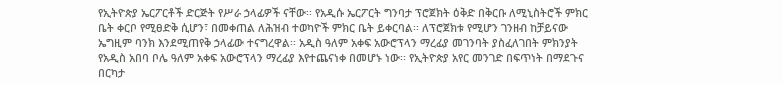የኢትዮጵያ ኤርፖርቶች ድርጅት የሥራ ኃላፊዎች ናቸው፡፡ የአዲሱ ኤርፖርት ግንባታ ፕሮጀክት ዕቅድ በቅርቡ ለሚኒስትሮች ምክር ቤት ቀርቦ የሚፀድቅ ሲሆን፣ በመቀጠል ለሕዝብ ተወካዮች ምክር ቤት ይቀርባል፡፡ ለፕሮጀክቱ የሚሆን ገንዘብ ከቻይናው ኤግዚም ባንክ እንደሚጠየቅ ኃላፊው ተናግረዋል፡፡ አዲስ ዓለም አቀፍ አውሮፕላን ማረፊያ መገንባት ያስፈለገበት ምክንያት የአዲስ አበባ ቦሌ ዓለም አቀፍ አውሮፕላን ማረፊያ እየተጨናነቀ በመሆኑ ነው፡፡ የኢትዮጵያ አየር መንገድ በፍጥነት በማደጉና በርካታ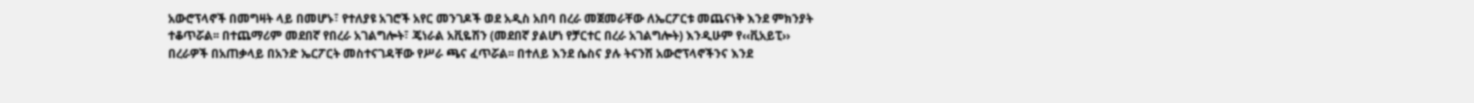አውሮፕላኖች በመግዛት ላይ በመሆኑ፣ የተለያዩ አገሮች አየር መንገዶች ወደ አዲስ አበባ በረራ መጀመራቸው ለኤርፖርቱ መጨናነቅ እንደ ምክንያት ተቆጥሯል፡፡ በተጨማሪም መደበኛ የበረራ አገልግሎት፣ ጄነራል አቪዬሽን (መደበኛ ያልሆነ የቻርተር በረራ አገልግሎት) እንዲሁም የ‹‹ቪአይፒ›› በረራዎች በአጠቃላይ በአንድ ኤርፖርት መስተናገዳቸው የሥራ ጫና ፈጥሯል፡፡ በተለይ እንደ ሴስና ያሉ ትናንሽ አውሮፕላኖችንና እንደ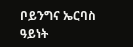ቦይንግና ኤርባስ ዓይነት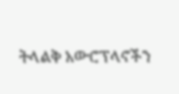ትላልቅ አውሮፕላኖችን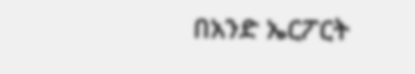በአንድ ኤርፖርት